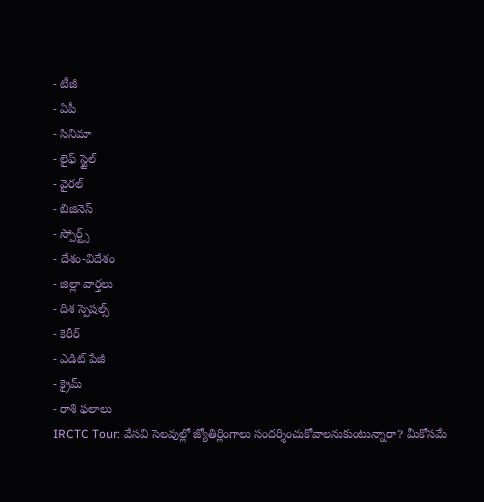- టీజీ
- ఏపీ
- సినిమా
- లైఫ్ స్టైల్
- వైరల్
- బిజినెస్
- స్పోర్ట్స్
- దేశం-విదేశం
- జిల్లా వార్తలు
- దిశ స్పెషల్స్
- కెరీర్
- ఎడిట్ పేజీ
- క్రైమ్
- రాశి ఫలాలు
IRCTC Tour: వేసవి సెలవుల్లో జ్యోతిర్లింగాలు సందర్శించుకోవాలనుకుంటున్నారా? మీకోసమే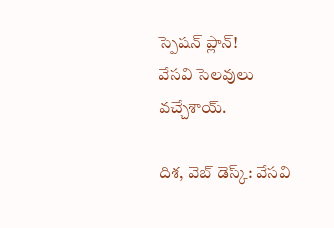స్పెషన్ ప్లాన్!
వేసవి సెలవులు వచ్చేశాయ్.

దిశ, వెబ్ డెస్క్: వేసవి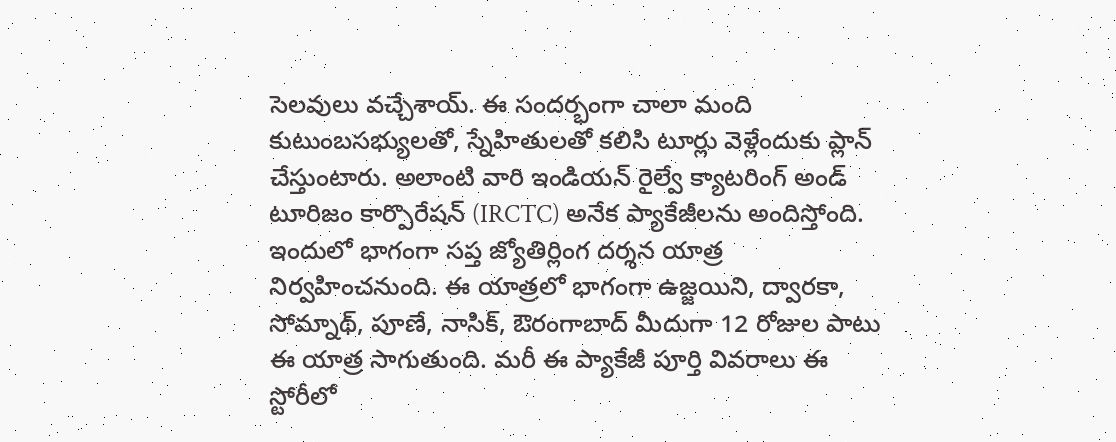సెలవులు వచ్చేశాయ్. ఈ సందర్భంగా చాలా మంది కుటుంబసభ్యులతో, స్నేహితులతో కలిసి టూర్లు వెళ్లేందుకు ప్లాన్ చేస్తుంటారు. అలాంటి వారి ఇండియన్ రైల్వే క్యాటరింగ్ అండ్ టూరిజం కార్పొరేషన్ (IRCTC) అనేక ప్యాకేజీలను అందిస్తోంది. ఇందులో భాగంగా సప్త జ్యోతిర్లింగ దర్శన యాత్ర నిర్వహించనుంది. ఈ యాత్రలో భాగంగా ఉజ్జయిని, ద్వారకా, సోమ్నాథ్, పూణే, నాసిక్, ఔరంగాబాద్ మీదుగా 12 రోజుల పాటు ఈ యాత్ర సాగుతుంది. మరీ ఈ ప్యాకేజీ పూర్తి వివరాలు ఈ స్టోరీలో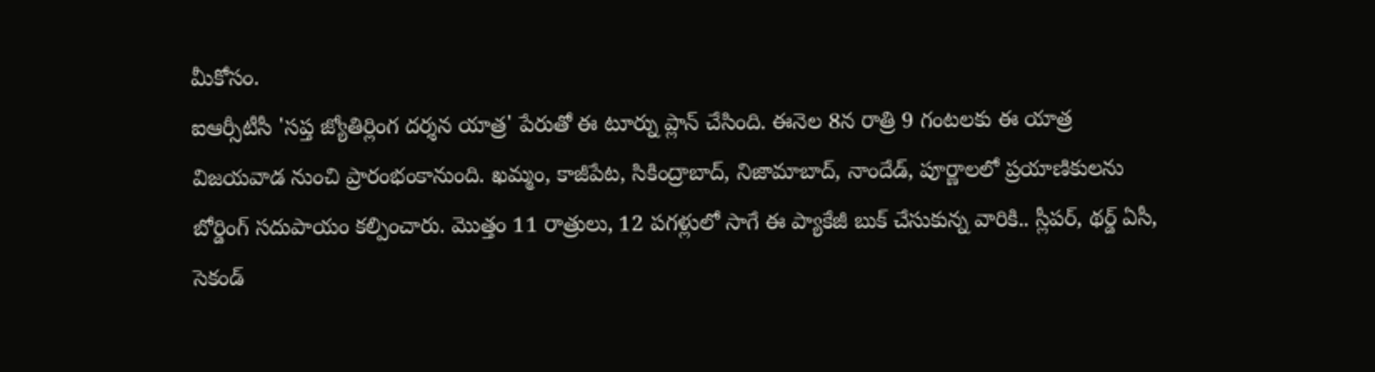మీకోసం.
ఐఆర్సీటీసీ 'సప్త జ్యోతిర్లింగ దర్శన యాత్ర' పేరుతో ఈ టూర్ను ప్లాన్ చేసింది. ఈనెల 8న రాత్రి 9 గంటలకు ఈ యాత్ర విజయవాడ నుంచి ప్రారంభంకానుంది. ఖమ్మం, కాజీపేట, సికింద్రాబాద్, నిజామాబాద్, నాందేడ్, పూర్ణాలలో ప్రయాణికులను బోర్డింగ్ సదుపాయం కల్పించారు. మొత్తం 11 రాత్రులు, 12 పగళ్లులో సాగే ఈ ప్యాకేజీ బుక్ చేసుకున్న వారికి.. స్లీపర్, థర్డ్ ఏసీ, సెకండ్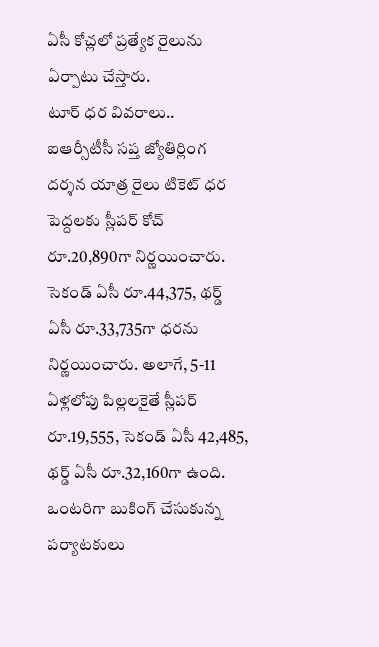ఏసీ కోచ్లలో ప్రత్యేక రైలును ఏర్పాటు చేస్తారు.
టూర్ ధర వివరాలు..
ఐఆర్సీటీసీ సప్త జ్యోతిర్లింగ దర్శన యాత్ర రైలు టికెట్ ధర పెద్దలకు స్లీపర్ కోచ్ రూ.20,890గా నిర్ణయించారు. సెకండ్ ఏసీ రూ.44,375, థర్డ్ ఏసీ రూ.33,735గా ధరను నిర్ణయించారు. అలాగే, 5-11 ఏళ్లలోపు పిల్లలకైతే స్లీపర్ రూ.19,555, సెకండ్ ఏసీ 42,485, థర్డ్ ఏసీ రూ.32,160గా ఉంది. ఒంటరిగా బుకింగ్ చేసుకున్న పర్యాటకులు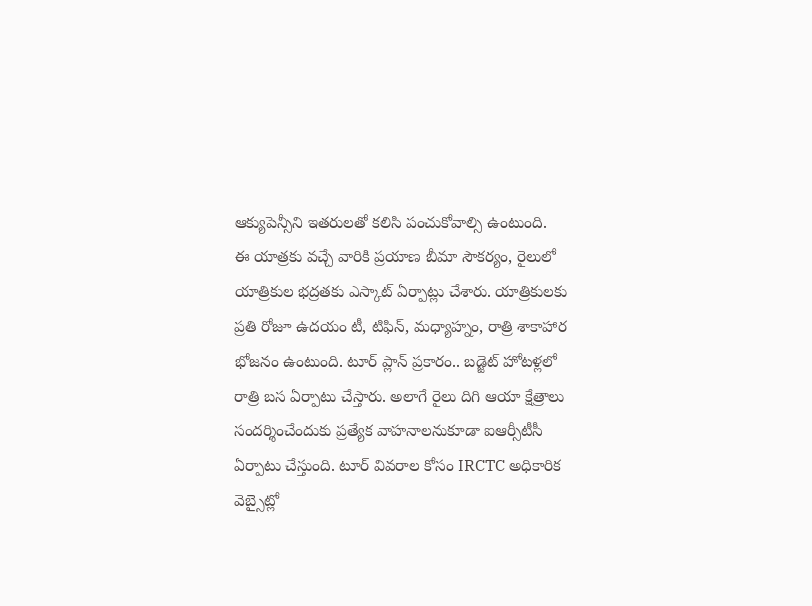ఆక్యుపెన్సీని ఇతరులతో కలిసి పంచుకోవాల్సి ఉంటుంది.
ఈ యాత్రకు వచ్చే వారికి ప్రయాణ బీమా సౌకర్యం, రైలులో యాత్రికుల భద్రతకు ఎస్కాట్ ఏర్పాట్లు చేశారు. యాత్రికులకు ప్రతి రోజూ ఉదయం టీ, టిఫిన్, మధ్యాహ్నం, రాత్రి శాకాహార భోజనం ఉంటుంది. టూర్ ప్లాన్ ప్రకారం.. బడ్జెట్ హోటళ్లలో రాత్రి బస ఏర్పాటు చేస్తారు. అలాగే రైలు దిగి ఆయా క్షేత్రాలు సందర్శించేందుకు ప్రత్యేక వాహనాలనుకూడా ఐఆర్సీటీసీ ఏర్పాటు చేస్తుంది. టూర్ వివరాల కోసం IRCTC అధికారిక వెబ్సైట్లో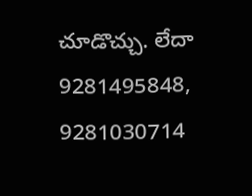చూడొచ్చు. లేదా 9281495848, 9281030714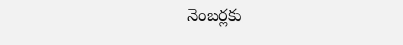నెంబర్లకు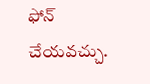ఫోన్ చేయవచ్చు.